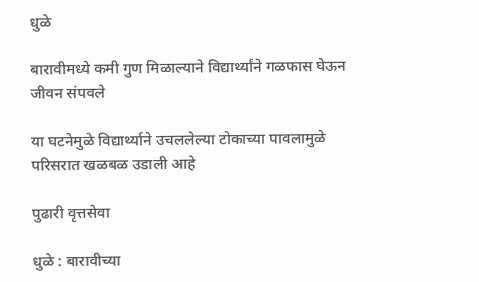धुळे

बारावीमध्ये कमी गुण मिळाल्याने विद्यार्थ्यांने गळफास घेऊन जीवन संपवले

या घटनेमुळे विद्यार्थ्याने उचललेल्या टोकाच्या पावलामुळे परिसरात खळबळ उडाली आहे

पुढारी वृत्तसेवा

धुळे : बारावीच्या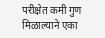परीक्षेत कमी गुण मिळाल्याने एका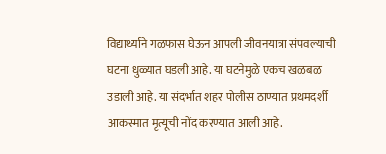विद्यार्थ्याने गळफास घेऊन आपली जीवनयात्रा संपवल्याची घटना धुळ्यात घडली आहे. या घटनेमुळे एकच खळबळ उडाली आहे. या संदर्भात शहर पोलीस ठाण्यात प्रथमदर्शी आकस्मात मृत्यूची नोंद करण्यात आली आहे.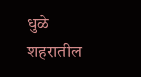धुळे शहरातील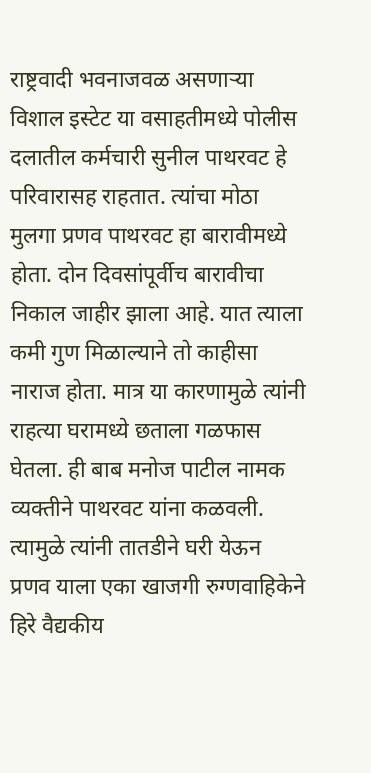राष्ट्रवादी भवनाजवळ असणाऱ्या विशाल इस्टेट या वसाहतीमध्ये पोलीस दलातील कर्मचारी सुनील पाथरवट हे परिवारासह राहतात. त्यांचा मोठा मुलगा प्रणव पाथरवट हा बारावीमध्ये होता. दोन दिवसांपूर्वीच बारावीचा निकाल जाहीर झाला आहे. यात त्याला कमी गुण मिळाल्याने तो काहीसा नाराज होता. मात्र या कारणामुळे त्यांनी राहत्या घरामध्ये छताला गळफास घेतला. ही बाब मनोज पाटील नामक व्यक्तीने पाथरवट यांना कळवली. त्यामुळे त्यांनी तातडीने घरी येऊन प्रणव याला एका खाजगी रुग्णवाहिकेने हिरे वैद्यकीय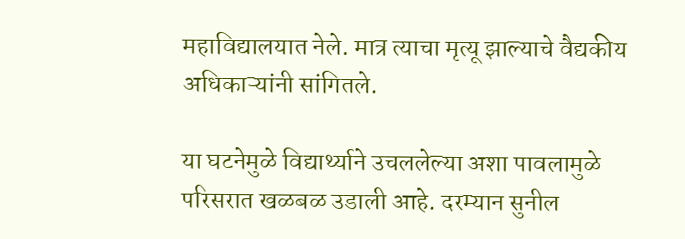महाविद्यालयात नेले. मात्र त्याचा मृत्यू झाल्याचे वैद्यकीय अधिकाऱ्यांनी सांगितले.

या घटनेमुळे विद्यार्थ्याने उचललेल्या अशा पावलामुळे परिसरात खळबळ उडाली आहे. दरम्यान सुनील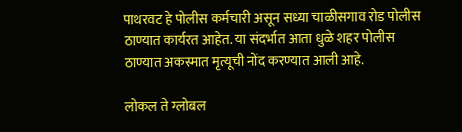पाथरवट हे पोलीस कर्मचारी असून सध्या चाळीसगाव रोड पोलीस ठाण्यात कार्यरत आहेत. या संदर्भात आता धुळे शहर पोलीस ठाण्यात अकस्मात मृत्यूची नोंद करण्यात आली आहे.

लोकल ते ग्लोबल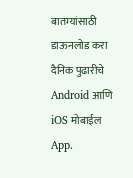बातम्यांसाठी डाऊनलोड करा दैनिक पुढारीचे Android आणि iOS मोबाईल App.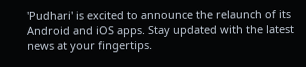'Pudhari' is excited to announce the relaunch of its Android and iOS apps. Stay updated with the latest news at your fingertips.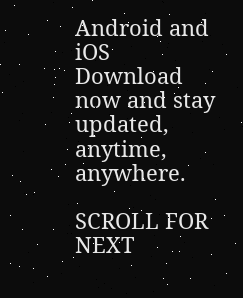Android and iOS Download now and stay updated, anytime, anywhere.

SCROLL FOR NEXT